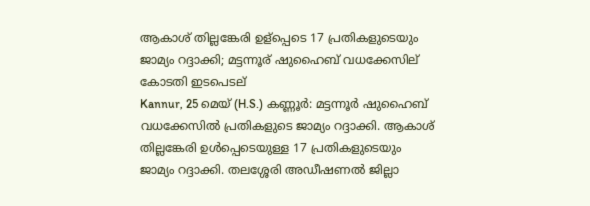ആകാശ് തില്ലങ്കേരി ഉള്പ്പെടെ 17 പ്രതികളുടെയും ജാമ്യം റദ്ദാക്കി; മട്ടന്നൂര് ഷുഹൈബ് വധക്കേസില് കോടതി ഇടപെടല്
Kannur, 25 മെയ് (H.S.) കണ്ണൂര്‍: മട്ടന്നൂര്‍ ഷുഹൈബ് വധക്കേസില്‍ പ്രതികളുടെ ജാമ്യം റദ്ദാക്കി. ആകാശ് തില്ലങ്കേരി ഉള്‍പ്പെടെയുള്ള 17 പ്രതികളുടെയും ജാമ്യം റദ്ദാക്കി. തലശ്ശേരി അഡീഷണല്‍ ജില്ലാ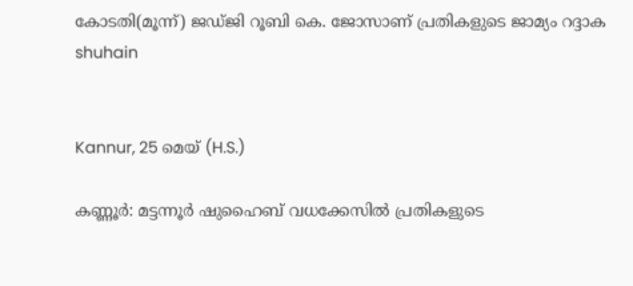കോടതി(മൂന്ന്) ജഡ്ജി റൂബി കെ. ജോസാണ് പ്രതികളുടെ ജാമ്യം റദ്ദാക
shuhain


Kannur, 25 മെയ് (H.S.)

കണ്ണൂര്‍: മട്ടന്നൂര്‍ ഷുഹൈബ് വധക്കേസില്‍ പ്രതികളുടെ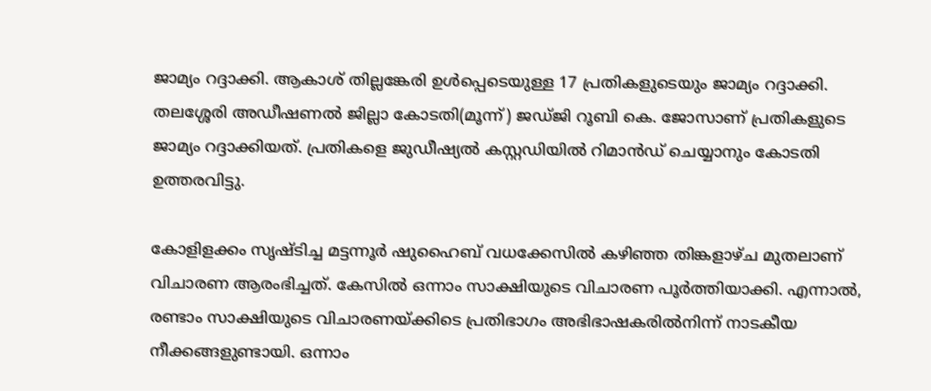ജാമ്യം റദ്ദാക്കി. ആകാശ് തില്ലങ്കേരി ഉള്‍പ്പെടെയുള്ള 17 പ്രതികളുടെയും ജാമ്യം റദ്ദാക്കി. തലശ്ശേരി അഡീഷണല്‍ ജില്ലാ കോടതി(മൂന്ന്) ജഡ്ജി റൂബി കെ. ജോസാണ് പ്രതികളുടെ ജാമ്യം റദ്ദാക്കിയത്. പ്രതികളെ ജുഡീഷ്യല്‍ കസ്റ്റഡിയില്‍ റിമാന്‍ഡ് ചെയ്യാനും കോടതി ഉത്തരവിട്ടു.

കോളിളക്കം സൃഷ്ടിച്ച മട്ടന്നൂര്‍ ഷുഹൈബ് വധക്കേസില്‍ കഴിഞ്ഞ തിങ്കളാഴ്ച മുതലാണ് വിചാരണ ആരംഭിച്ചത്. കേസില്‍ ഒന്നാം സാക്ഷിയുടെ വിചാരണ പൂര്‍ത്തിയാക്കി. എന്നാല്‍, രണ്ടാം സാക്ഷിയുടെ വിചാരണയ്ക്കിടെ പ്രതിഭാഗം അഭിഭാഷകരില്‍നിന്ന് നാടകീയ നീക്കങ്ങളുണ്ടായി. ഒന്നാം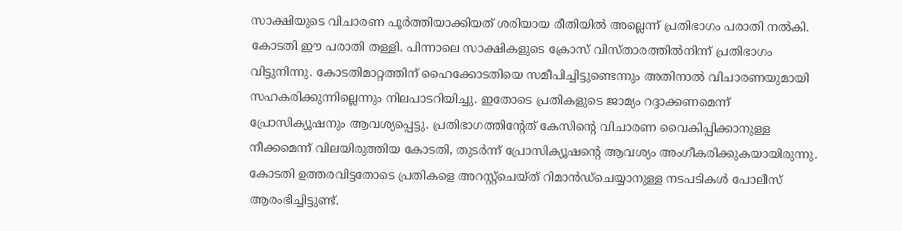സാക്ഷിയുടെ വിചാരണ പൂര്‍ത്തിയാക്കിയത് ശരിയായ രീതിയില്‍ അല്ലെന്ന് പ്രതിഭാഗം പരാതി നല്‍കി. കോടതി ഈ പരാതി തള്ളി. പിന്നാലെ സാക്ഷികളുടെ ക്രോസ് വിസ്താരത്തില്‍നിന്ന് പ്രതിഭാഗം വിട്ടുനിന്നു. കോടതിമാറ്റത്തിന് ഹൈക്കോടതിയെ സമീപിച്ചിട്ടുണ്ടെന്നും അതിനാല്‍ വിചാരണയുമായി സഹകരിക്കുന്നില്ലെന്നും നിലപാടറിയിച്ചു. ഇതോടെ പ്രതികളുടെ ജാമ്യം റദ്ദാക്കണമെന്ന് പ്രോസിക്യൂഷനും ആവശ്യപ്പെട്ടു. പ്രതിഭാഗത്തിന്റേത് കേസിന്റെ വിചാരണ വൈകിപ്പിക്കാനുള്ള നീക്കമെന്ന് വിലയിരുത്തിയ കോടതി, തുടര്‍ന്ന് പ്രോസിക്യൂഷന്റെ ആവശ്യം അംഗീകരിക്കുകയായിരുന്നു. കോടതി ഉത്തരവിട്ടതോടെ പ്രതികളെ അറസ്റ്റ്ചെയ്ത് റിമാന്‍ഡ്ചെയ്യാനുള്ള നടപടികള്‍ പോലീസ് ആരംഭിച്ചിട്ടുണ്ട്.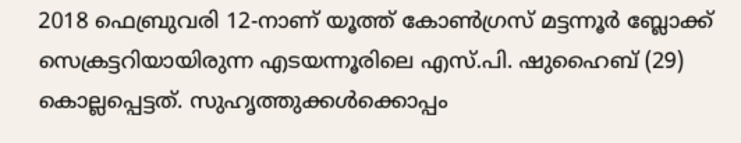2018 ഫെബ്രുവരി 12-നാണ് യൂത്ത് കോണ്‍ഗ്രസ് മട്ടന്നൂര്‍ ബ്ലോക്ക് സെക്രട്ടറിയായിരുന്ന എടയന്നൂരിലെ എസ്.പി. ഷുഹൈബ് (29) കൊല്ലപ്പെട്ടത്. സുഹൃത്തുക്കള്‍ക്കൊപ്പം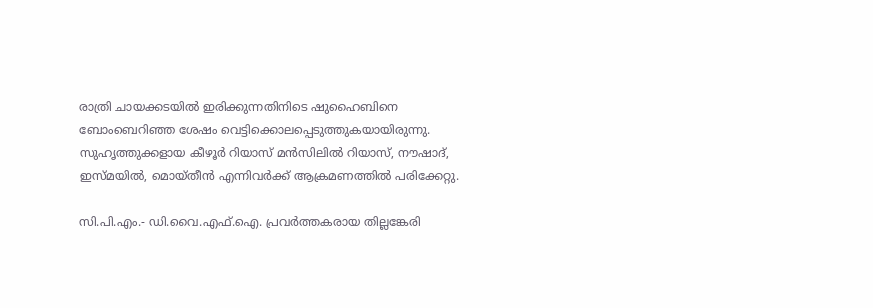രാത്രി ചായക്കടയില്‍ ഇരിക്കുന്നതിനിടെ ഷുഹൈബിനെ ബോംബെറിഞ്ഞ ശേഷം വെട്ടിക്കൊലപ്പെടുത്തുകയായിരുന്നു. സുഹൃത്തുക്കളായ കീഴൂര്‍ റിയാസ് മന്‍സിലില്‍ റിയാസ്, നൗഷാദ്, ഇസ്മയില്‍, മൊയ്തീന്‍ എന്നിവര്‍ക്ക് ആക്രമണത്തില്‍ പരിക്കേറ്റു.

സി.പി.എം.- ഡി.വൈ.എഫ്.ഐ. പ്രവര്‍ത്തകരായ തില്ലങ്കേരി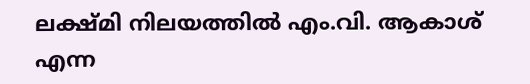ലക്ഷ്മി നിലയത്തില്‍ എം.വി. ആകാശ് എന്ന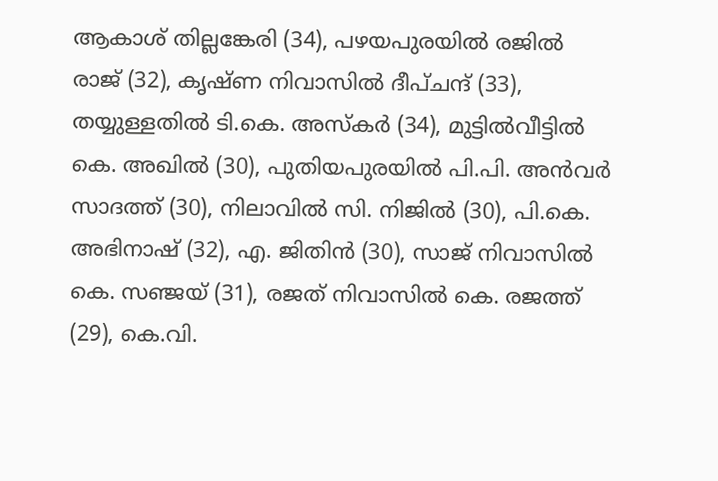ആകാശ് തില്ലങ്കേരി (34), പഴയപുരയില്‍ രജില്‍ രാജ് (32), കൃഷ്ണ നിവാസില്‍ ദീപ്ചന്ദ് (33), തയ്യുള്ളതില്‍ ടി.കെ. അസ്‌കര്‍ (34), മുട്ടില്‍വീട്ടില്‍ കെ. അഖില്‍ (30), പുതിയപുരയില്‍ പി.പി. അന്‍വര്‍ സാദത്ത് (30), നിലാവില്‍ സി. നിജില്‍ (30), പി.കെ. അഭിനാഷ് (32), എ. ജിതിന്‍ (30), സാജ് നിവാസില്‍ കെ. സഞ്ജയ് (31), രജത് നിവാസില്‍ കെ. രജത്ത് (29), കെ.വി.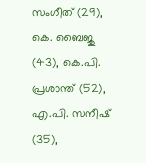സംഗീത് (29), കെ. ബൈജു (43), കെ.പി. പ്രശാന്ത് (52), എ.പി. സനീഷ് (35),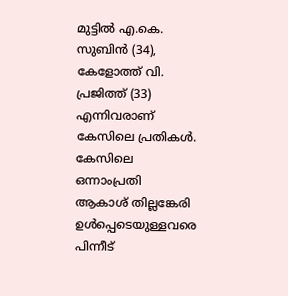മുട്ടില്‍ എ.കെ. സുബിന്‍ (34), കേളോത്ത് വി. പ്രജിത്ത് (33) എന്നിവരാണ് കേസിലെ പ്രതികള്‍. കേസിലെ ഒന്നാംപ്രതി ആകാശ് തില്ലങ്കേരി ഉള്‍പ്പെടെയുള്ളവരെ പിന്നീട്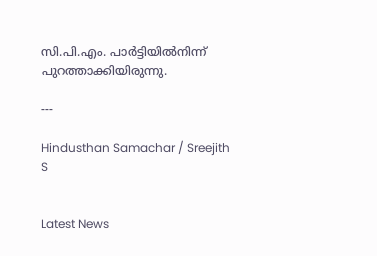സി.പി.എം. പാര്‍ട്ടിയില്‍നിന്ന് പുറത്താക്കിയിരുന്നു.

---

Hindusthan Samachar / Sreejith S


Latest News